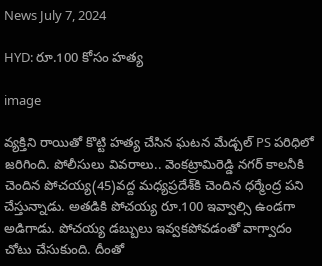News July 7, 2024

HYD: రూ.100 కోసం హత్య

image

వ్యక్తిని రాయితో కొట్టి హత్య చేసిన ఘటన మేడ్చల్ PS పరిధిలో జరిగింది. పోలీసులు వివరాలు.. వెంకట్రామిరెడ్డి నగర్ కాలనీకి చెందిన పోచయ్య(45)వద్ద మధ్యప్రదేశ్‌కి చెందిన ధర్మేంద్ర పని చేస్తున్నాడు. అతడికి పోచయ్య రూ.100 ఇవ్వాల్సి ఉండగా అడిగాడు. పోచయ్య డబ్బులు ఇవ్వకపోవడంతో వాగ్వాదం చోటు చేసుకుంది. దీంతో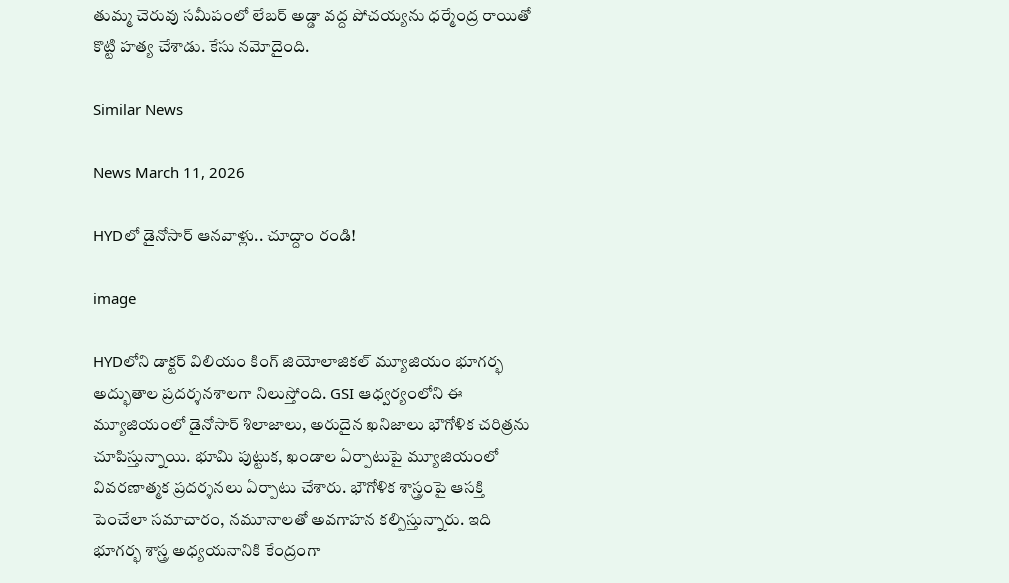తుమ్మ చెరువు సమీపంలో లేబర్ అడ్డా వద్ద పోచయ్యను ధర్మేంద్ర రాయితో కొట్టి హత్య చేశాడు. కేసు నమోదైంది.

Similar News

News March 11, 2026

HYDలో డైనోసార్ ఆనవాళ్లు.. చూద్దాం రండి!

image

HYDలోని డాక్టర్ విలియం కింగ్ జియోలాజికల్ మ్యూజియం భూగర్భ అద్భుతాల ప్రదర్శనశాలగా నిలుస్తోంది. GSI ఆధ్వర్యంలోని ఈ మ్యూజియంలో డైనోసార్ శిలాజాలు, అరుదైన ఖనిజాలు భౌగోళిక చరిత్రను చూపిస్తున్నాయి. భూమి పుట్టుక, ఖండాల ఏర్పాటుపై మ్యూజియంలో వివరణాత్మక ప్రదర్శనలు ఏర్పాటు చేశారు. భౌగోళిక శాస్త్రంపై ఆసక్తి పెంచేలా సమాచారం, నమూనాలతో అవగాహన కల్పిస్తున్నారు. ఇది భూగర్భ శాస్త్ర అధ్యయనానికి కేంద్రంగా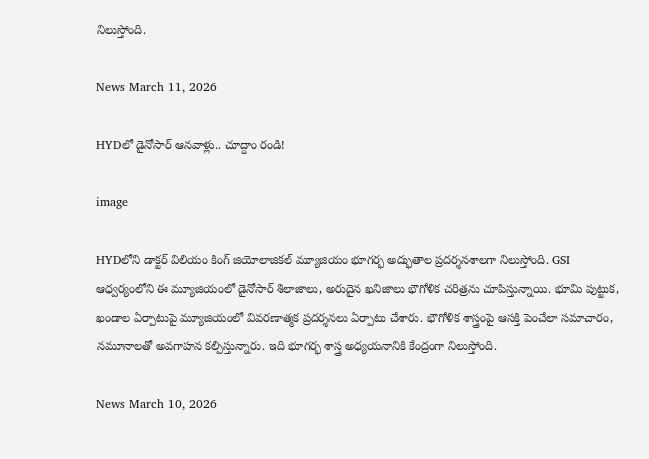నిలుస్తోంది.

News March 11, 2026

HYDలో డైనోసార్ ఆనవాళ్లు.. చూద్దాం రండి!

image

HYDలోని డాక్టర్ విలియం కింగ్ జియోలాజికల్ మ్యూజియం భూగర్భ అద్భుతాల ప్రదర్శనశాలగా నిలుస్తోంది. GSI ఆధ్వర్యంలోని ఈ మ్యూజియంలో డైనోసార్ శిలాజాలు, అరుదైన ఖనిజాలు భౌగోళిక చరిత్రను చూపిస్తున్నాయి. భూమి పుట్టుక, ఖండాల ఏర్పాటుపై మ్యూజియంలో వివరణాత్మక ప్రదర్శనలు ఏర్పాటు చేశారు. భౌగోళిక శాస్త్రంపై ఆసక్తి పెంచేలా సమాచారం, నమూనాలతో అవగాహన కల్పిస్తున్నారు. ఇది భూగర్భ శాస్త్ర అధ్యయనానికి కేంద్రంగా నిలుస్తోంది.

News March 10, 2026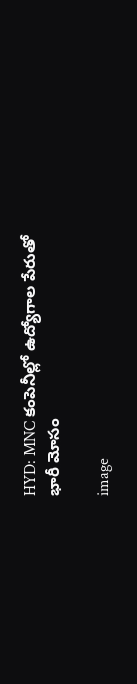HYD: MNC కంపెనీల్లో ఉద్యోగాల పేరుతో భారీ మోసం

image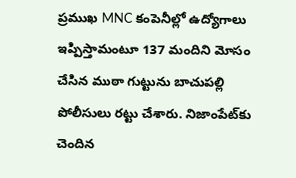ప్రముఖ MNC కంపెనీల్లో ఉద్యోగాలు ఇప్పిస్తామంటూ 137 మందిని మోసం చేసిన ముఠా గుట్టును బాచుపల్లి పోలీసులు రట్టు చేశారు. నిజాంపేట్‌కు చెందిన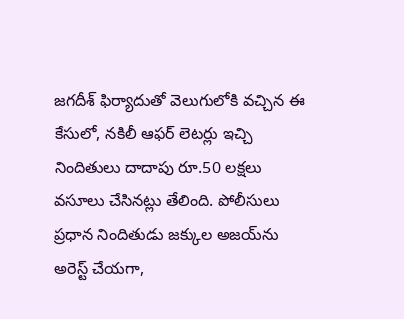జగదీశ్ ఫిర్యాదుతో వెలుగులోకి వచ్చిన ఈ కేసులో, నకిలీ ఆఫర్ లెటర్లు ఇచ్చి నిందితులు దాదాపు రూ.50 లక్షలు వసూలు చేసినట్లు తేలింది. పోలీసులు ప్రధాన నిందితుడు జక్కుల అజయ్‌ను అరెస్ట్ చేయగా,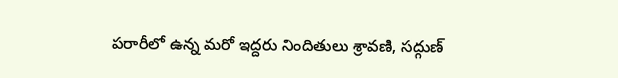పరారీలో ఉన్న మరో ఇద్దరు నిందితులు శ్రావణి, సద్గుణ్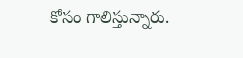కోసం గాలిస్తున్నారు.